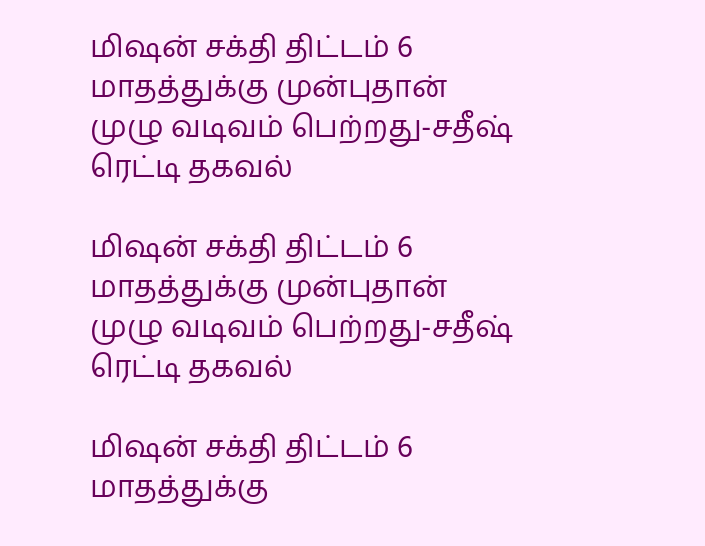மிஷன் சக்தி திட்டம் 6 மாதத்துக்கு முன்புதான் முழு வடிவம் பெற்றது-சதீஷ் ரெட்டி தகவல்

மிஷன் சக்தி திட்டம் 6 மாதத்துக்கு முன்புதான் முழு வடிவம் பெற்றது-சதீஷ் ரெட்டி தகவல்

மிஷன் சக்தி திட்டம் 6 மாதத்துக்கு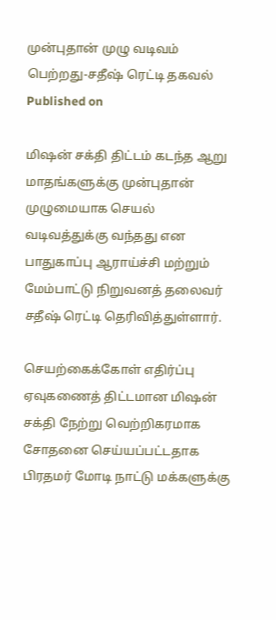முன்புதான் முழு வடிவம் பெற்றது-சதீஷ் ரெட்டி தகவல்
Published on

மிஷன் சக்தி திட்டம் கடந்த ஆறு மாதங்களுக்கு முன்பு‌தான் முழுமையாக செயல் வடிவத்துக்கு வந்தது என பாதுகாப்பு ஆராய்ச்சி மற்றும் மேம்பாட்டு நிறுவனத் தலைவர் சதீஷ் ரெட்டி தெரிவித்துள்ளார்.

செயற்கைக்கோள் எதிர்ப்பு ஏவுகணைத் திட்டமான மிஷன் சக்தி நேற்று வெற்றிகரமாக சோதனை செய்யப்பட்டதாக பிரதமர் மோடி நாட்டு மக்களுக்கு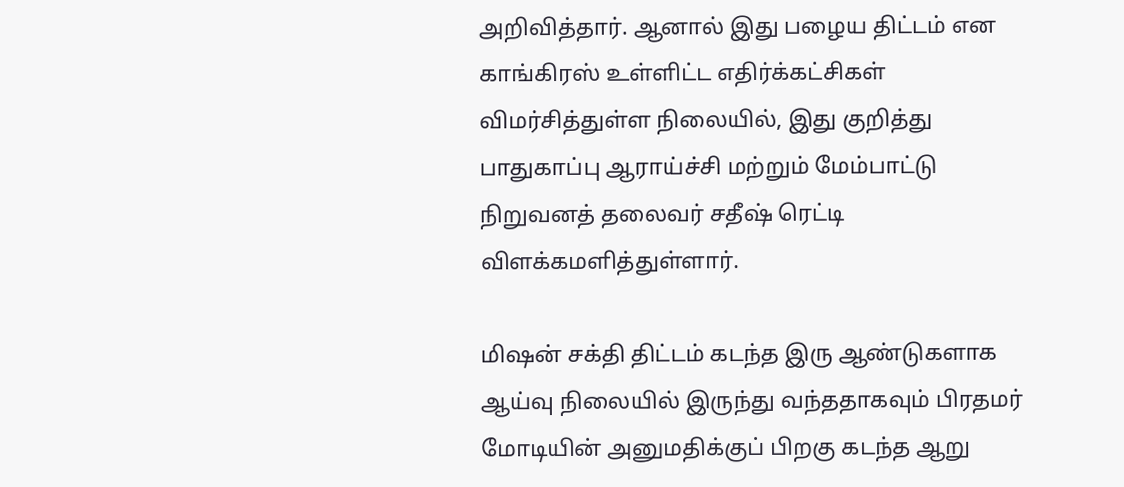அறிவித்தார். ஆனால் இது பழைய திட்டம் என காங்கிரஸ் உள்ளிட்ட எதிர்க்கட்சிகள் விமர்சித்துள்ள நிலையில், இது குறித்து பாதுகாப்பு ஆராய்ச்சி மற்றும் மேம்பாட்டு நிறுவனத் தலைவர் சதீஷ் ரெட்டி விளக்கமளித்துள்ளார்.

மிஷன் சக்தி திட்டம் கடந்த இரு ஆண்டுகளாக ஆய்வு நிலையில் இருந்து வந்ததாகவும் பிரதமர் மோடியின் அனுமதிக்குப் பிறகு கடந்த ஆறு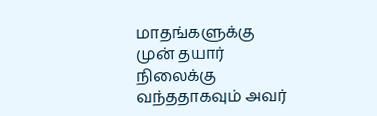மாதங்களுக்கு முன் தயார் நிலைக்கு வந்ததாகவும் அவர்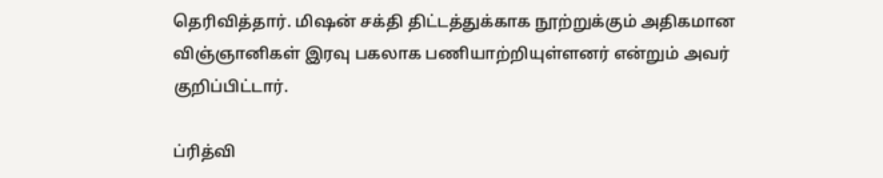தெரிவித்தார். மிஷன் சக்தி திட்டத்துக்காக நூற்றுக்கும் அதிகமான விஞ்ஞானிகள் இரவு பகலாக பணியாற்றியுள்ளனர் என்றும் அவர் குறிப்பிட்டார்.

ப்ரித்வி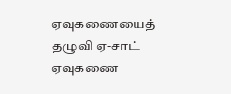ஏவுகணையைத் தழுவி ஏ-சாட் ஏவுகணை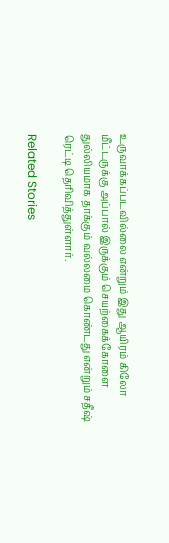உருவாக்கப்படவில்லை என்றும் இது ஆயிரம் கிலோ மீட்டருக்கு அப்பால் இருக்கும் செயற்கைக்கோளை துல்லியமாக தாக்கும் வல்லமை கொண்டது என்றும் சதீஷ் ரெட்டி தெரிவித்துள்ளார்.

Related Stories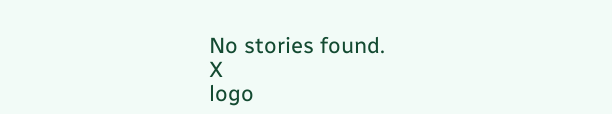No stories found.
X
logo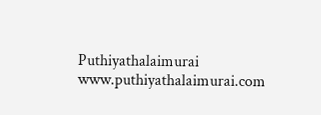Puthiyathalaimurai
www.puthiyathalaimurai.com